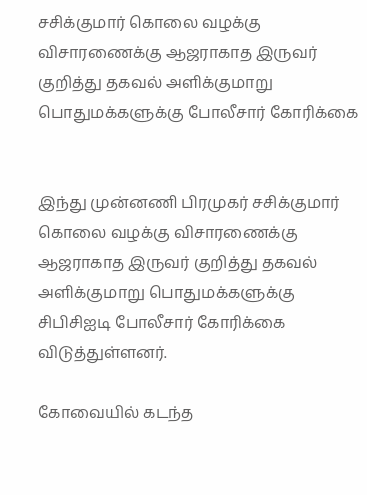சசிக்குமார் கொலை வழக்கு விசாரணைக்கு ஆஜராகாத இருவர் குறித்து தகவல் அளிக்குமாறு பொதுமக்களுக்கு போலீசார் கோரிக்கை


இந்து முன்னணி பிரமுகர் சசிக்குமார் கொலை வழக்கு விசாரணைக்கு ஆஜராகாத இருவர் குறித்து தகவல் அளிக்குமாறு பொதுமக்களுக்கு சிபிசிஐடி போலீசார் கோரிக்கை விடுத்துள்ளனர்.

கோவையில் கடந்த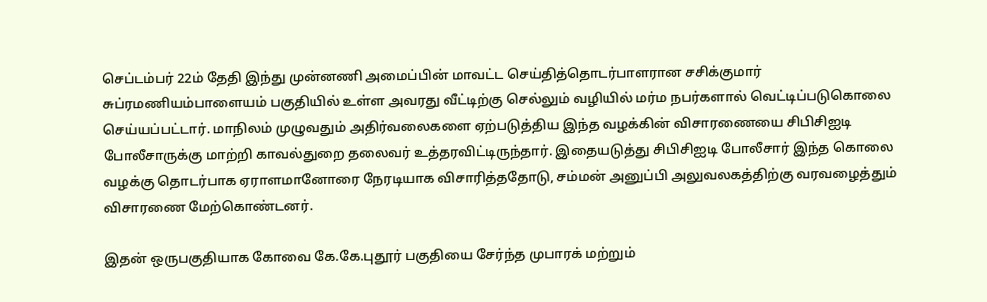செப்டம்பர் 22ம் தேதி இந்து முன்னணி அமைப்பின் மாவட்ட செய்தித்தொடர்பாளரான சசிக்குமார் சுப்ரமணியம்பாளையம் பகுதியில் உள்ள அவரது வீட்டிற்கு செல்லும் வழியில் மர்ம நபர்களால் வெட்டிப்படுகொலை செய்யப்பட்டார். மாநிலம் முழுவதும் அதிர்வலைகளை ஏற்படுத்திய இந்த வழக்கின் விசாரணையை சிபிசிஐடி போலீசாருக்கு மாற்றி காவல்துறை தலைவர் உத்தரவிட்டிருந்தார். இதையடுத்து சிபிசிஐடி போலீசார் இந்த கொலை வழக்கு தொடர்பாக ஏராளமானோரை நேரடியாக விசாரித்ததோடு, சம்மன் அனுப்பி அலுவலகத்திற்கு வரவழைத்தும் விசாரணை மேற்கொண்டனர்.

இதன் ஒருபகுதியாக கோவை கே.கே.புதூர் பகுதியை சேர்ந்த முபாரக் மற்றும்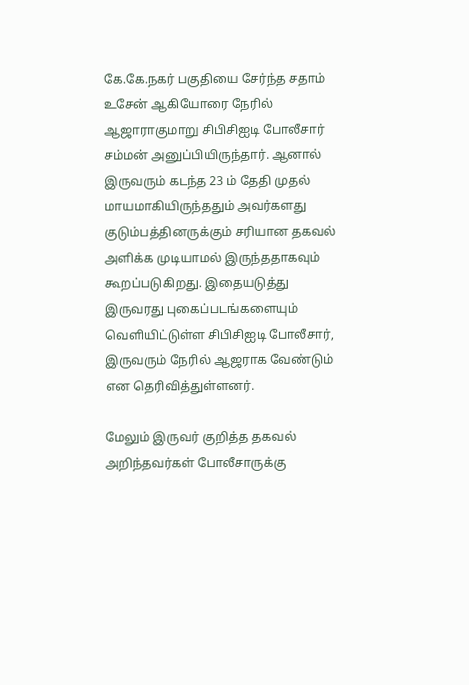கே.கே.நகர் பகுதியை சேர்ந்த சதாம் உசேன் ஆகியோரை நேரில் ஆஜாராகுமாறு சிபிசிஐடி போலீசார் சம்மன் அனுப்பியிருந்தார். ஆனால் இருவரும் கடந்த 23 ம் தேதி முதல் மாயமாகியிருந்ததும் அவர்களது குடும்பத்தினருக்கும் சரியான தகவல் அளிக்க முடியாமல் இருந்ததாகவும் கூறப்படுகிறது. இதையடுத்து இருவரது புகைப்படங்களையும் வெளியிட்டுள்ள சிபிசிஐடி போலீசார், இருவரும் நேரில் ஆஜராக வேண்டும் என தெரிவித்துள்ளனர்.

மேலும் இருவர் குறித்த தகவல் அறிந்தவர்கள் போலீசாருக்கு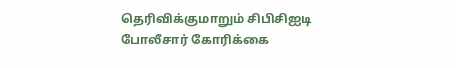தெரிவிக்குமாறும் சிபிசிஐடி போலீசார் கோரிக்கை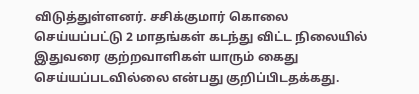விடுத்துள்ளனர். சசிக்குமார் கொலை செய்யப்பட்டு 2 மாதங்கள் கடந்து விட்ட நிலையில் இதுவரை குற்றவாளிகள் யாரும் கைது செய்யப்படவில்லை என்பது குறிப்பிடதக்கது.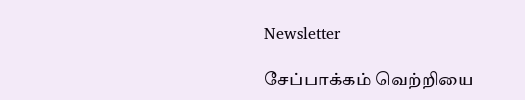Newsletter

சேப்பாக்கம் வெற்றியை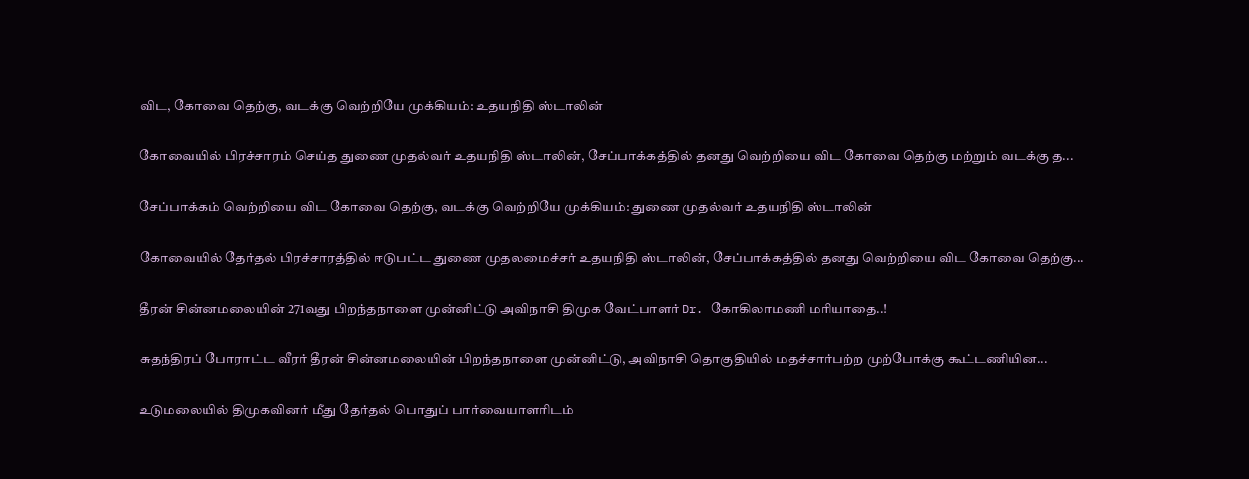விட, கோவை தெற்கு, வடக்கு வெற்றியே முக்கியம்: உதயநிதி ஸ்டாலின்

கோவையில் பிரச்சாரம் செய்த துணை முதல்வர் உதயநிதி ஸ்டாலின், சேப்பாக்கத்தில் தனது வெற்றியை விட கோவை தெற்கு மற்றும் வடக்கு த...

சேப்பாக்கம் வெற்றியை விட கோவை தெற்கு, வடக்கு வெற்றியே முக்கியம்: துணை முதல்வர் உதயநிதி ஸ்டாலின்

கோவையில் தேர்தல் பிரச்சாரத்தில் ஈடுபட்ட துணை முதலமைச்சர் உதயநிதி ஸ்டாலின், சேப்பாக்கத்தில் தனது வெற்றியை விட கோவை தெற்கு...

தீரன் சின்னமலையின் 271வது பிறந்தநாளை முன்னிட்டு அவிநாசி திமுக வேட்பாளர் Dr. கோகிலாமணி மரியாதை..!

சுதந்திரப் போராட்ட வீரர் தீரன் சின்னமலையின் பிறந்தநாளை முன்னிட்டு, அவிநாசி தொகுதியில் மதச்சார்பற்ற முற்போக்கு கூட்டணியின...

உடுமலையில் திமுகவினர் மீது தேர்தல் பொதுப் பார்வையாளரிடம்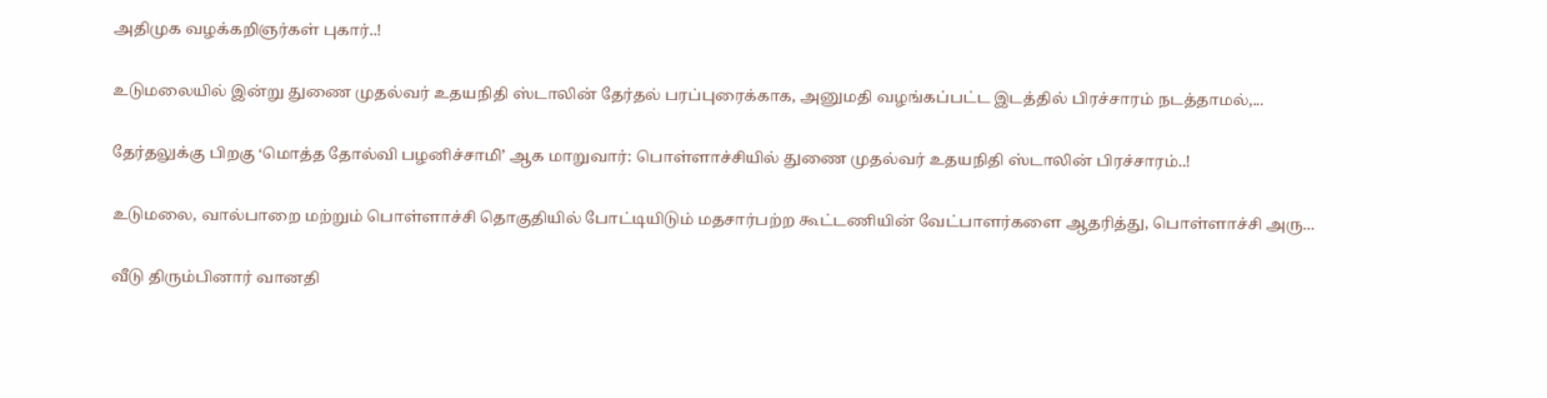அதிமுக வழக்கறிஞர்கள் புகார்..!

உடுமலையில் இன்று துணை முதல்வர் உதயநிதி ஸ்டாலின் தேர்தல் பரப்புரைக்காக, அனுமதி வழங்கப்பட்ட இடத்தில் பிரச்சாரம் நடத்தாமல்,...

தேர்தலுக்கு பிறகு ‘மொத்த தோல்வி பழனிச்சாமி’ ஆக மாறுவார்: பொள்ளாச்சியில் துணை முதல்வர் உதயநிதி ஸ்டாலின் பிரச்சாரம்..!

உடுமலை, வால்பாறை மற்றும் பொள்ளாச்சி தொகுதியில் போட்டியிடும் மதசார்பற்ற கூட்டணியின் வேட்பாளர்களை ஆதரித்து, பொள்ளாச்சி அரு...

வீடு திரும்பினார் வானதி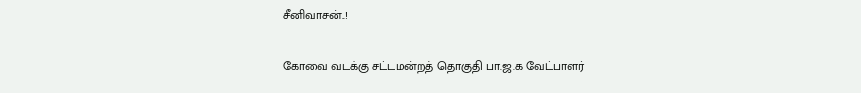சீனிவாசன்..!

கோவை வடக்கு சட்டமன்றத் தொகுதி பா.ஜ.க வேட்பாளர்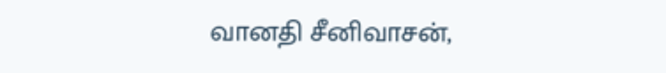வானதி சீனிவாசன்,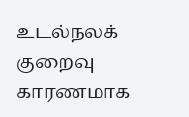உடல்நலக் குறைவு காரணமாக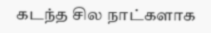கடந்த சில நாட்களாக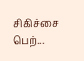சிகிச்சை பெற்...